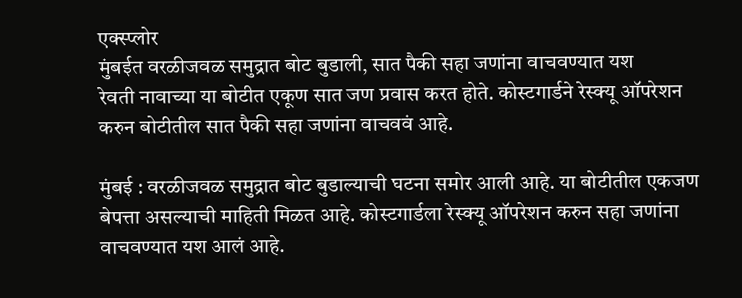एक्स्प्लोर
मुंबईत वरळीजवळ समुद्रात बोट बुडाली, सात पैकी सहा जणांना वाचवण्यात यश
रेवती नावाच्या या बोटीत एकूण सात जण प्रवास करत होते. कोस्टगार्डने रेस्क्यू ऑपरेशन करुन बोटीतील सात पैकी सहा जणांना वाचववं आहे.

मुंबई : वरळीजवळ समुद्रात बोट बुडाल्याची घटना समोर आली आहे. या बोटीतील एकजण बेपत्ता असल्याची माहिती मिळत आहे. कोस्टगार्डला रेस्क्यू ऑपरेशन करुन सहा जणांना वाचवण्यात यश आलं आहे.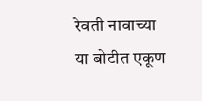रेवती नावाच्या या बोटीत एकूण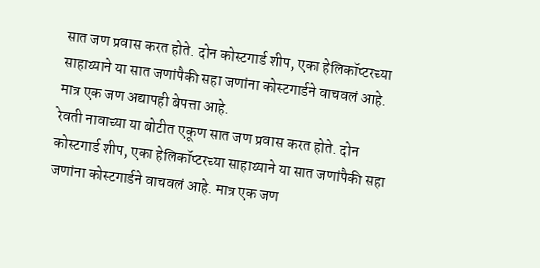सात जण प्रवास करत होते. दोन कोस्टगार्ड शीप, एका हेलिकॉप्टरच्या साहाय्याने या सात जणांपैकी सहा जणांना कोस्टगार्डने वाचवलं आहे. मात्र एक जण अद्यापही बेपत्ता आहे.
रेवती नावाच्या या बोटीत एकूण सात जण प्रवास करत होते. दोन कोस्टगार्ड शीप, एका हेलिकॉप्टरच्या साहाय्याने या सात जणांपैकी सहा जणांना कोस्टगार्डने वाचवलं आहे. मात्र एक जण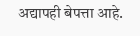अद्यापही बेपत्ता आहे.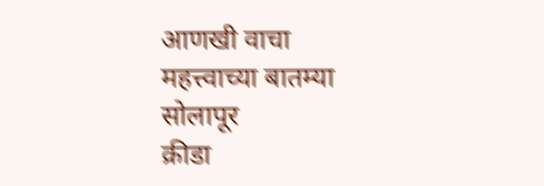आणखी वाचा
महत्त्वाच्या बातम्या
सोलापूर
क्रीडा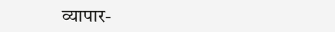व्यापार-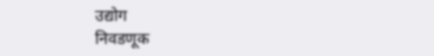उद्योग
निवडणूक